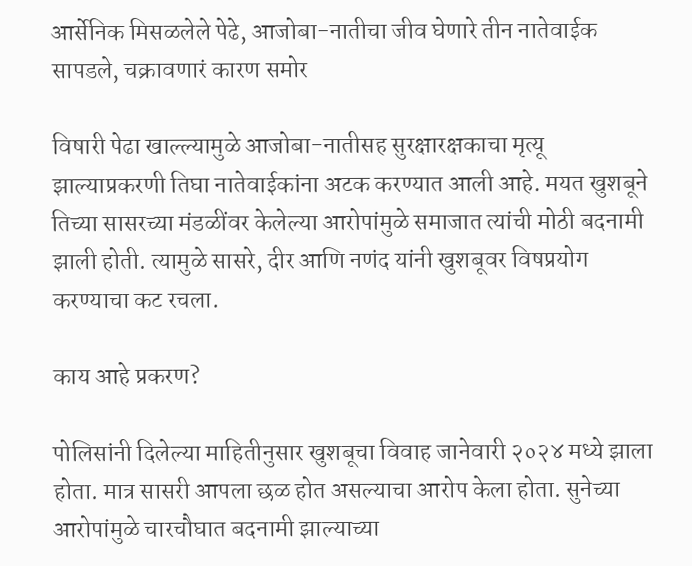आर्सेनिक मिसळलेले पेढे, आजोबा-नातीचा जीव घेणारे तीन नातेवाईक सापडले, चक्रावणारं कारण समोर

विषारी पेढा खाल्ल्यामुळे आजोबा-नातीसह सुरक्षारक्षकाचा मृत्यू झाल्याप्रकरणी तिघा नातेवाईकांना अटक करण्यात आली आहे. मयत खुशबूने तिच्या सासरच्या मंडळींवर केलेल्या आरोपांमुळे समाजात त्यांची मोठी बदनामी झाली होती. त्यामुळे सासरे, दीर आणि नणंद यांनी खुशबूवर विषप्रयोग करण्याचा कट रचला.

काय आहे प्रकरण?

पोलिसांनी दिलेल्या माहितीनुसार खुशबूचा विवाह जानेवारी २०२४ मध्ये झाला होता. मात्र सासरी आपला छळ होत असल्याचा आरोप केला होता. सुनेच्या आरोपांमुळे चारचौघात बदनामी झाल्याच्या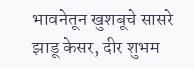भावनेतून खुशबूचे सासरे झाडू केसर, दीर शुभम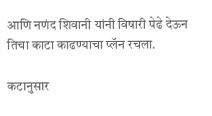आणि नणंद शिवानी यांनी विषारी पेढे देऊन तिचा काटा काढण्याचा प्लॅन रचला.

कटानुसार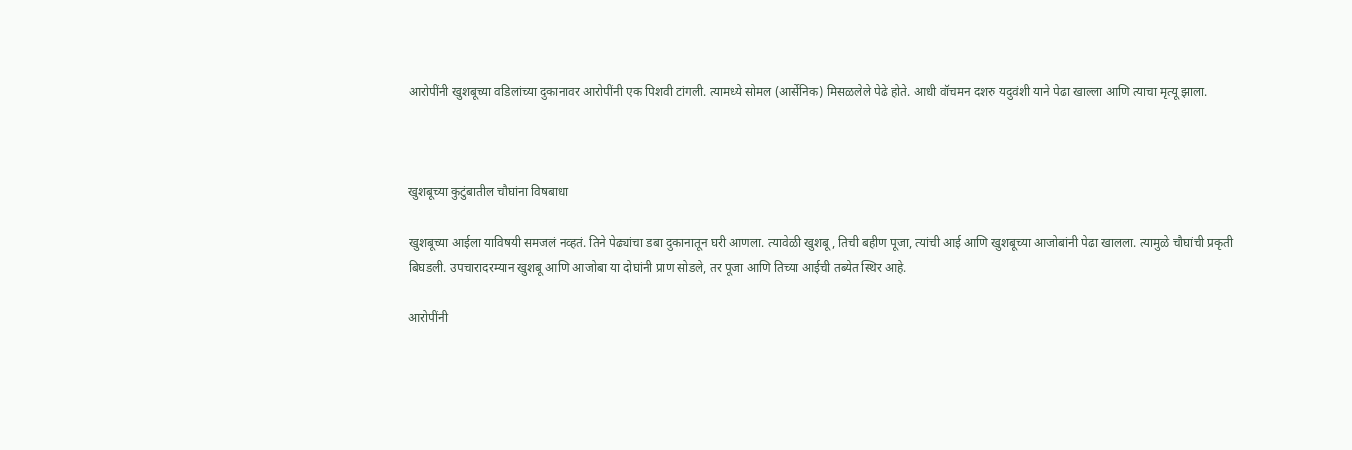आरोपींनी खुशबूच्या वडिलांच्या दुकानावर आरोपींनी एक पिशवी टांगली. त्यामध्ये सोमल (आर्सेनिक) मिसळलेले पेढे होते. आधी वॉचमन दशरु यदुवंशी याने पेढा खाल्ला आणि त्याचा मृत्यू झाला.



खुशबूच्या कुटुंबातील चौघांना विषबाधा

खुशबूच्या आईला याविषयी समजलं नव्हतं. तिने पेढ्यांचा डबा दुकानातून घरी आणला. त्यावेळी खुशबू, तिची बहीण पूजा, त्यांची आई आणि खुशबूच्या आजोबांनी पेढा खालला. त्यामुळे चौघांची प्रकृती बिघडली. उपचारादरम्यान खुशबू आणि आजोबा या दोघांनी प्राण सोडले, तर पूजा आणि तिच्या आईची तब्येत स्थिर आहे.

आरोपींनी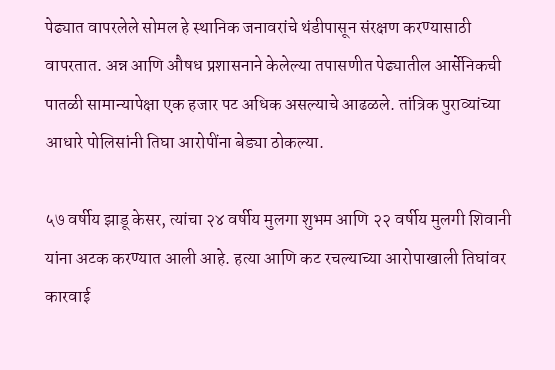पेढ्यात वापरलेले सोमल हे स्थानिक जनावरांचे थंडीपासून संरक्षण करण्यासाठी वापरतात. अन्न आणि औषध प्रशासनाने केलेल्या तपासणीत पेढ्यातील आर्सेनिकची पातळी सामान्यापेक्षा एक हजार पट अधिक असल्याचे आढळले. तांत्रिक पुराव्यांच्या आधारे पोलिसांनी तिघा आरोपींना बेड्या ठोकल्या.

५७ वर्षीय झाडू केसर, त्यांचा २४ वर्षीय मुलगा शुभम आणि २२ वर्षीय मुलगी शिवानी यांना अटक करण्यात आली आहे. हत्या आणि कट रचल्याच्या आरोपाखाली तिघांवर कारवाई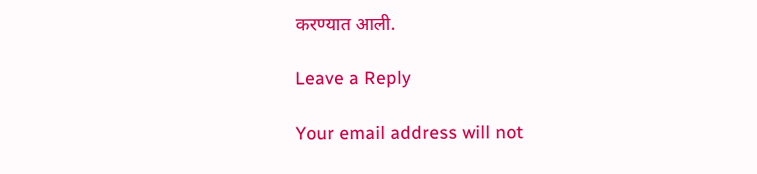करण्यात आली.

Leave a Reply

Your email address will not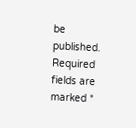be published. Required fields are marked *